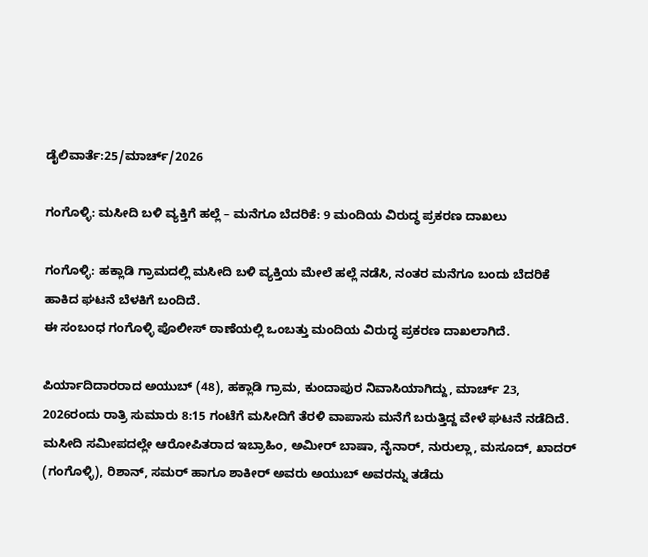ಡೈಲಿವಾರ್ತೆ:25/ಮಾರ್ಚ್/2026

ಗಂಗೊಳ್ಳಿ: ಮಸೀದಿ ಬಳಿ ವ್ಯಕ್ತಿಗೆ ಹಲ್ಲೆ – ಮನೆಗೂ ಬೆದರಿಕೆ: 9 ಮಂದಿಯ ವಿರುದ್ಧ ಪ್ರಕರಣ ದಾಖಲು

ಗಂಗೊಳ್ಳಿ: ಹಕ್ಲಾಡಿ ಗ್ರಾಮದಲ್ಲಿ ಮಸೀದಿ ಬಳಿ ವ್ಯಕ್ತಿಯ ಮೇಲೆ ಹಲ್ಲೆ ನಡೆಸಿ, ನಂತರ ಮನೆಗೂ ಬಂದು ಬೆದರಿಕೆ ಹಾಕಿದ ಘಟನೆ ಬೆಳಕಿಗೆ ಬಂದಿದೆ.
ಈ ಸಂಬಂಧ ಗಂಗೊಳ್ಳಿ ಪೊಲೀಸ್ ಠಾಣೆಯಲ್ಲಿ ಒಂಬತ್ತು ಮಂದಿಯ ವಿರುದ್ಧ ಪ್ರಕರಣ ದಾಖಲಾಗಿದೆ.

ಪಿರ್ಯಾದಿದಾರರಾದ ಅಯುಬ್‌ (48), ಹಕ್ಲಾಡಿ ಗ್ರಾಮ, ಕುಂದಾಪುರ ನಿವಾಸಿಯಾಗಿದ್ದು, ಮಾರ್ಚ್ 23, 2026ರಂದು ರಾತ್ರಿ ಸುಮಾರು 8:15 ಗಂಟೆಗೆ ಮಸೀದಿಗೆ ತೆರಳಿ ವಾಪಾಸು ಮನೆಗೆ ಬರುತ್ತಿದ್ದ ವೇಳೆ ಘಟನೆ ನಡೆದಿದೆ. ಮಸೀದಿ ಸಮೀಪದಲ್ಲೇ ಆರೋಪಿತರಾದ ಇಬ್ರಾಹಿಂ, ಅಮೀರ್ ಬಾಷಾ, ನೈನಾರ್, ನುರುಲ್ಲಾ, ಮಸೂದ್, ಖಾದರ್ (ಗಂಗೊಳ್ಳಿ), ರಿಶಾನ್, ಸಮರ್ ಹಾಗೂ ಶಾಕೀರ್ ಅವರು ಅಯುಬ್ ಅವರನ್ನು ತಡೆದು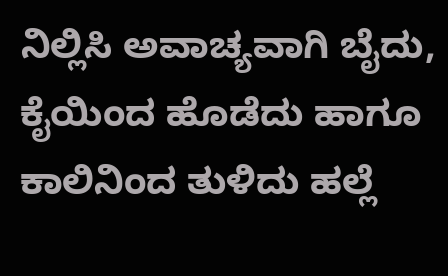ನಿಲ್ಲಿಸಿ ಅವಾಚ್ಯವಾಗಿ ಬೈದು, ಕೈಯಿಂದ ಹೊಡೆದು ಹಾಗೂ ಕಾಲಿನಿಂದ ತುಳಿದು ಹಲ್ಲೆ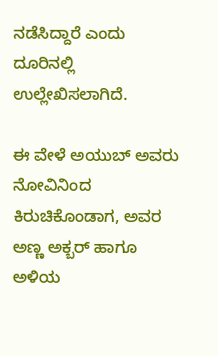ನಡೆಸಿದ್ದಾರೆ ಎಂದು ದೂರಿನಲ್ಲಿ ಉಲ್ಲೇಖಿಸಲಾಗಿದೆ.

ಈ ವೇಳೆ ಅಯುಬ್ ಅವರು ನೋವಿನಿಂದ ಕಿರುಚಿಕೊಂಡಾಗ, ಅವರ ಅಣ್ಣ ಅಕ್ಬರ್ ಹಾಗೂ ಅಳಿಯ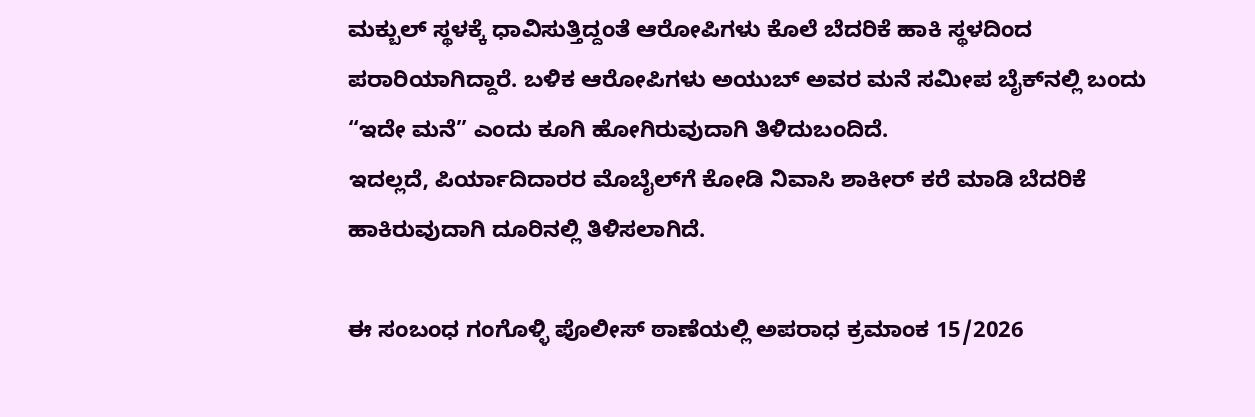ಮಕ್ಬುಲ್ ಸ್ಥಳಕ್ಕೆ ಧಾವಿಸುತ್ತಿದ್ದಂತೆ ಆರೋಪಿಗಳು ಕೊಲೆ ಬೆದರಿಕೆ ಹಾಕಿ ಸ್ಥಳದಿಂದ ಪರಾರಿಯಾಗಿದ್ದಾರೆ. ಬಳಿಕ ಆರೋಪಿಗಳು ಅಯುಬ್ ಅವರ ಮನೆ ಸಮೀಪ ಬೈಕ್‌ನಲ್ಲಿ ಬಂದು “ಇದೇ ಮನೆ” ಎಂದು ಕೂಗಿ ಹೋಗಿರುವುದಾಗಿ ತಿಳಿದುಬಂದಿದೆ.
ಇದಲ್ಲದೆ, ಪಿರ್ಯಾದಿದಾರರ ಮೊಬೈಲ್‌ಗೆ ಕೋಡಿ ನಿವಾಸಿ ಶಾಕೀರ್ ಕರೆ ಮಾಡಿ ಬೆದರಿಕೆ ಹಾಕಿರುವುದಾಗಿ ದೂರಿನಲ್ಲಿ ತಿಳಿಸಲಾಗಿದೆ.

ಈ ಸಂಬಂಧ ಗಂಗೊಳ್ಳಿ ಪೊಲೀಸ್ ಠಾಣೆಯಲ್ಲಿ ಅಪರಾಧ ಕ್ರಮಾಂಕ 15/2026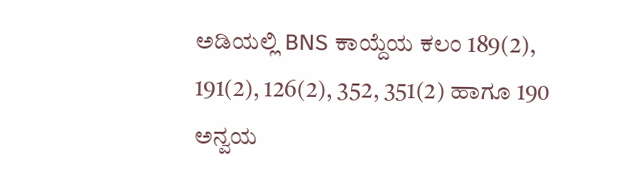ಅಡಿಯಲ್ಲಿ BNS ಕಾಯ್ದೆಯ ಕಲಂ 189(2), 191(2), 126(2), 352, 351(2) ಹಾಗೂ 190 ಅನ್ವಯ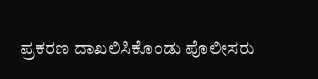ಪ್ರಕರಣ ದಾಖಲಿಸಿಕೊಂಡು ಪೊಲೀಸರು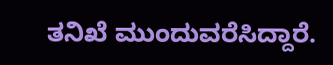ತನಿಖೆ ಮುಂದುವರೆಸಿದ್ದಾರೆ.